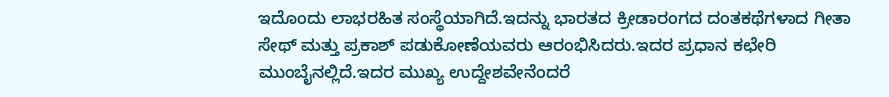ಇದೊಂದು ಲಾಭರಹಿತ ಸಂಸ್ಥೆಯಾಗಿದೆ.ಇದನ್ನು ಭಾರತದ ಕ್ರೀಡಾರಂಗದ ದಂತಕಥೆಗಳಾದ ಗೀತಾ ಸೇಥ್ ಮತ್ತು ಪ್ರಕಾಶ್ ಪಡುಕೋಣೆಯವರು ಆರಂಭಿಸಿದರು.ಇದರ ಪ್ರಧಾನ ಕಛೇರಿ ಮುಂಬೈನಲ್ಲಿದೆ.ಇದರ ಮುಖ್ಯ ಉದ್ದೇಶವೇನೆಂದರೆ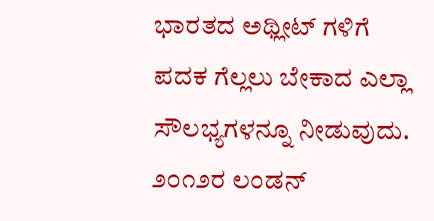ಭಾರತದ ಅಥ್ಲೀಟ್ ಗಳಿಗೆ ಪದಕ ಗೆಲ್ಲಲು ಬೇಕಾದ ಎಲ್ಲಾ ಸೌಲಭ್ಯಗಳನ್ನೂ ನೀಡುವುದು. ೨೦೧೨ರ ಲಂಡನ್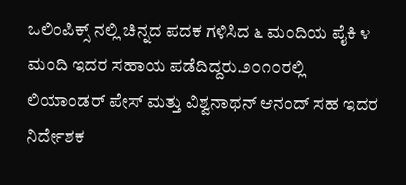ಒಲಿಂಪಿಕ್ಸ್ ನಲ್ಲಿ ಚಿನ್ನದ ಪದಕ ಗಳಿಸಿದ ೬ ಮಂದಿಯ ಪೈಕಿ ೪ ಮಂದಿ ಇದರ ಸಹಾಯ ಪಡೆದಿದ್ದರು.೨೦೧೦ರಲ್ಲಿ ಲಿಯಾಂಡರ್ ಪೇಸ್ ಮತ್ತು ವಿಶ್ವನಾಥನ್ ಆನಂದ್ ಸಹ ಇದರ ನಿರ್ದೇಶಕ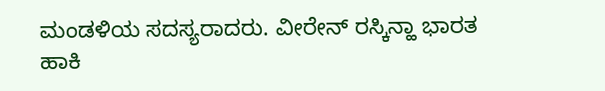ಮಂಡಳಿಯ ಸದಸ್ಯರಾದರು. ವೀರೇನ್ ರಸ್ಕಿನ್ಹಾ ಭಾರತ ಹಾಕಿ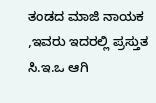ತಂಡದ ಮಾಜಿ ನಾಯಕ ,ಇವರು ಇದರಲ್ಲಿ ಪ್ರಸ್ತುತ ಸಿ.ಇ.ಒ ಆಗಿ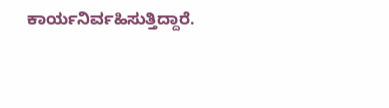ಕಾರ್ಯನಿರ್ವಹಿಸುತ್ತಿದ್ದಾರೆ.